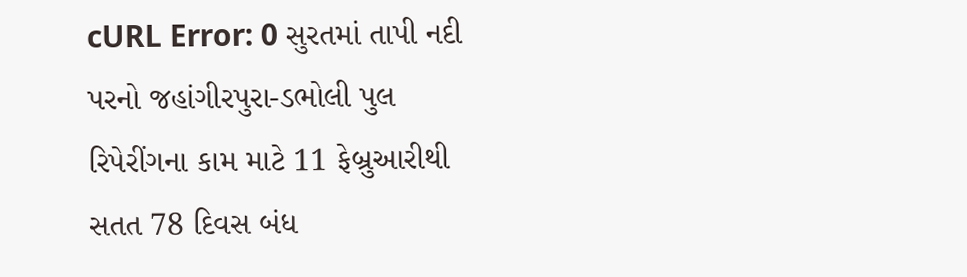cURL Error: 0 સુરતમાં તાપી નદી પરનો જહાંગીરપુરા-ડભોલી પુલ રિપેરીંગના કામ માટે 11 ફેબ્રુઆરીથી સતત 78 દિવસ બંધ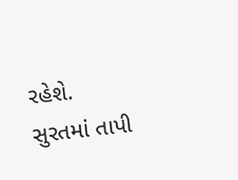રહેશે. સુરતમાં તાપી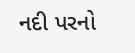નદી પરનો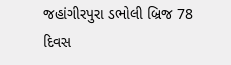જહાંગીરપુરા ડભોલી બ્રિજ 78 દિવસ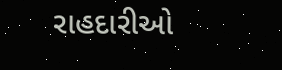રાહદારીઓ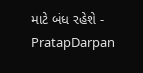માટે બંધ રહેશે - PratapDarpan